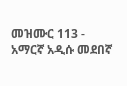መዝሙር 113 - አማርኛ አዲሱ መደበኛ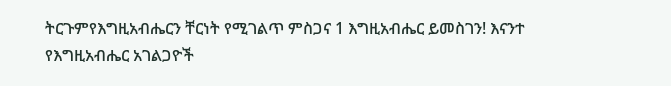ትርጉምየእግዚአብሔርን ቸርነት የሚገልጥ ምስጋና 1 እግዚአብሔር ይመስገን! እናንተ የእግዚአብሔር አገልጋዮች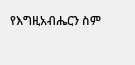የእግዚአብሔርን ስም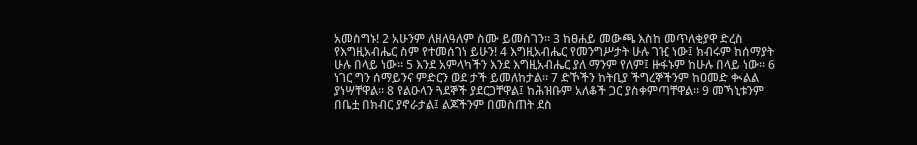አመስግኑ! 2 አሁንም ለዘለዓለም ስሙ ይመስገን። 3 ከፀሐይ መውጫ እስከ መጥለቂያዋ ድረስ የእግዚአብሔር ስም የተመሰገነ ይሁን! 4 እግዚአብሔር የመንግሥታት ሁሉ ገዢ ነው፤ ክብሩም ከሰማያት ሁሉ በላይ ነው። 5 እንደ አምላካችን እንደ እግዚአብሔር ያለ ማንም የለም፤ ዙፋኑም ከሁሉ በላይ ነው። 6 ነገር ግን ሰማይንና ምድርን ወደ ታች ይመለከታል። 7 ድኾችን ከትቢያ ችግረኞችንም ከዐመድ ቊልል ያነሣቸዋል። 8 የልዑላን ጓደኞች ያደርጋቸዋል፤ ከሕዝቡም አለቆች ጋር ያስቀምጣቸዋል። 9 መኻኒቱንም በቤቷ በክብር ያኖራታል፤ ልጆችንም በመስጠት ደስ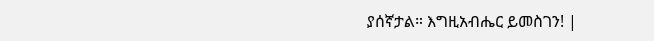ያሰኛታል። እግዚአብሔር ይመስገን! |